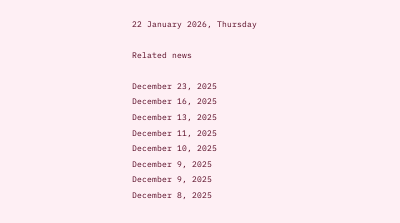22 January 2026, Thursday

Related news

December 23, 2025
December 16, 2025
December 13, 2025
December 11, 2025
December 10, 2025
December 9, 2025
December 9, 2025
December 8, 2025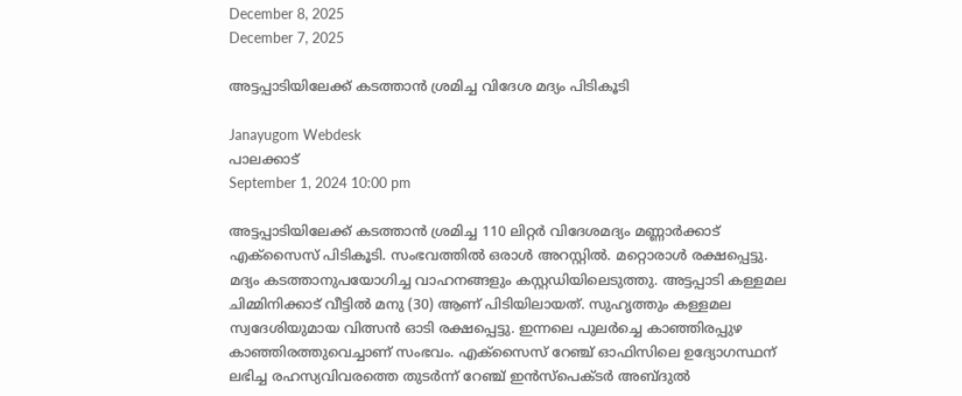December 8, 2025
December 7, 2025

അട്ടപ്പാടിയിലേക്ക് കടത്താൻ ശ്രമിച്ച വിദേശ മദ്യം പിടികൂടി

Janayugom Webdesk
പാലക്കാട്
September 1, 2024 10:00 pm

അട്ടപ്പാടിയിലേക്ക് കടത്താന്‍ ശ്രമിച്ച 110 ലിറ്റര്‍ വിദേശമദ്യം മണ്ണാര്‍ക്കാട് എക്‌സൈസ് പിടികൂടി. സംഭവത്തില്‍ ഒരാള്‍ അറസ്റ്റില്‍. മറ്റൊരാള്‍ രക്ഷപ്പെട്ടു. മദ്യം കടത്താനുപയോഗിച്ച വാഹനങ്ങളും കസ്റ്റഡിയിലെടുത്തു. അട്ടപ്പാടി കള്ളമല ചിമ്മിനിക്കാട് വീട്ടില്‍ മനു (30) ആണ് പിടിയിലായത്. സുഹൃത്തും കള്ളമല സ്വദേശിയുമായ വിത്സന്‍ ഓടി രക്ഷപ്പെട്ടു. ഇന്നലെ പുലര്‍ച്ചെ കാഞ്ഞിരപ്പുഴ കാഞ്ഞിരത്തുവെച്ചാണ് സംഭവം. എക്‌സൈസ് റേഞ്ച് ഓഫിസിലെ ഉദ്യോഗസ്ഥന് ലഭിച്ച രഹസ്യവിവരത്തെ തുടര്‍ന്ന് റേഞ്ച് ഇന്‍സ്‌പെക്ടര്‍ അബ്ദുൽ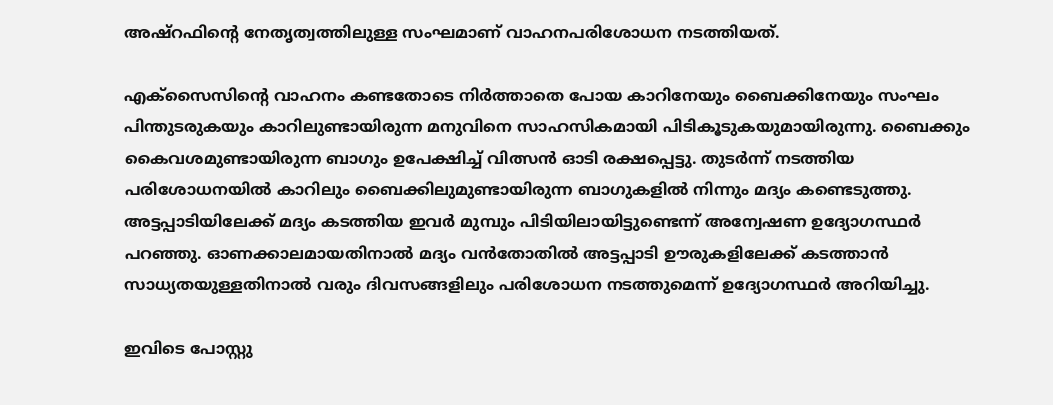അഷ്‌റഫിന്റെ നേതൃത്വത്തിലുള്ള സംഘമാണ് വാഹനപരിശോധന നടത്തിയത്.

എക്‌സൈസിന്റെ വാഹനം കണ്ടതോടെ നിര്‍ത്താതെ പോയ കാറിനേയും ബൈക്കിനേയും സംഘം പിന്തുടരുകയും കാറിലുണ്ടായിരുന്ന മനുവിനെ സാഹസികമായി പിടികൂടുകയുമായിരുന്നു. ബൈക്കും കൈവശമുണ്ടായിരുന്ന ബാഗും ഉപേക്ഷിച്ച് വിത്സന്‍ ഓടി രക്ഷപ്പെട്ടു. തുടര്‍ന്ന് നടത്തിയ പരിശോധനയില്‍ കാറിലും ബൈക്കിലുമുണ്ടായിരുന്ന ബാഗുകളില്‍ നിന്നും മദ്യം കണ്ടെടുത്തു. അട്ടപ്പാടിയിലേക്ക് മദ്യം കടത്തിയ ഇവര്‍ മുമ്പും പിടിയിലായിട്ടുണ്ടെന്ന് അന്വേഷണ ഉദ്യോഗസ്ഥര്‍ പറഞ്ഞു. ഓണക്കാലമായതിനാല്‍ മദ്യം വന്‍തോതില്‍ അട്ടപ്പാടി ഊരുകളിലേക്ക് കടത്താന്‍ സാധ്യതയുള്ളതിനാല്‍ വരും ദിവസങ്ങളിലും പരിശോധന നടത്തുമെന്ന് ഉദ്യോഗസ്ഥര്‍ അറിയിച്ചു.

ഇവിടെ പോസ്റ്റു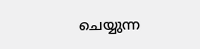ചെയ്യുന്ന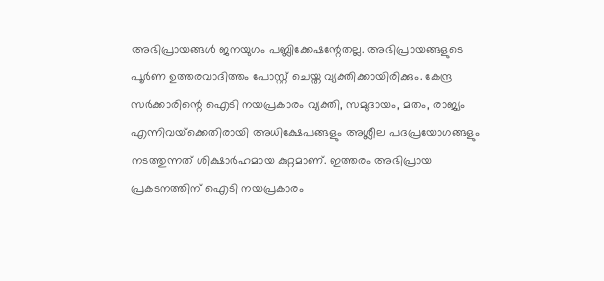അഭിപ്രായങ്ങള്‍ ജനയുഗം പബ്ലിക്കേഷന്റേതല്ല. അഭിപ്രായങ്ങളുടെ പൂര്‍ണ ഉത്തരവാദിത്തം പോസ്റ്റ് ചെയ്ത വ്യക്തിക്കായിരിക്കും. കേന്ദ്ര സര്‍ക്കാരിന്റെ ഐടി നയപ്രകാരം വ്യക്തി, സമുദായം, മതം, രാജ്യം എന്നിവയ്‌ക്കെതിരായി അധിക്ഷേപങ്ങളും അശ്ലീല പദപ്രയോഗങ്ങളും നടത്തുന്നത് ശിക്ഷാര്‍ഹമായ കുറ്റമാണ്. ഇത്തരം അഭിപ്രായ പ്രകടനത്തിന് ഐടി നയപ്രകാരം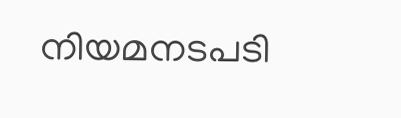നിയമനടപടി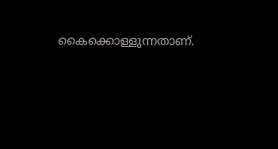കൈക്കൊള്ളുന്നതാണ്.